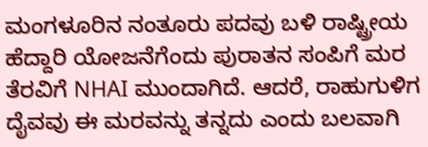ಮಂಗಳೂರಿನ ನಂತೂರು ಪದವು ಬಳಿ ರಾಷ್ಟ್ರೀಯ ಹೆದ್ದಾರಿ ಯೋಜನೆಗೆಂದು ಪುರಾತನ ಸಂಪಿಗೆ ಮರ ತೆರವಿಗೆ NHAI ಮುಂದಾಗಿದೆ. ಆದರೆ, ರಾಹುಗುಳಿಗ ದೈವವು ಈ ಮರವನ್ನು ತನ್ನದು ಎಂದು ಬಲವಾಗಿ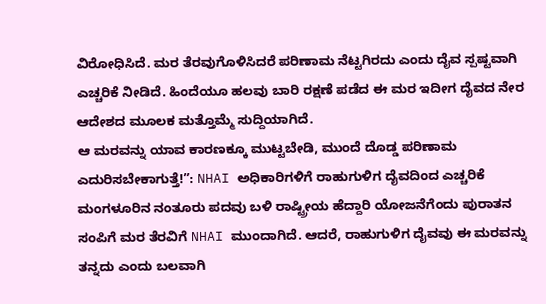ವಿರೋಧಿಸಿದೆ. ಮರ ತೆರವುಗೊಳಿಸಿದರೆ ಪರಿಣಾಮ ನೆಟ್ಟಗಿರದು ಎಂದು ದೈವ ಸ್ಪಷ್ಟವಾಗಿ ಎಚ್ಚರಿಕೆ ನೀಡಿದೆ. ಹಿಂದೆಯೂ ಹಲವು ಬಾರಿ ರಕ್ಷಣೆ ಪಡೆದ ಈ ಮರ ಇದೀಗ ದೈವದ ನೇರ ಆದೇಶದ ಮೂಲಕ ಮತ್ತೊಮ್ಮೆ ಸುದ್ದಿಯಾಗಿದೆ.
ಆ ಮರವನ್ನು ಯಾವ ಕಾರಣಕ್ಕೂ ಮುಟ್ಟಬೇಡಿ, ಮುಂದೆ ದೊಡ್ಡ ಪರಿಣಾಮ ಎದುರಿಸಬೇಕಾಗುತ್ತೆ!”: NHAI ಅಧಿಕಾರಿಗಳಿಗೆ ರಾಹುಗುಳಿಗ ದೈವದಿಂದ ಎಚ್ಚರಿಕೆ
ಮಂಗಳೂರಿನ ನಂತೂರು ಪದವು ಬಳಿ ರಾಷ್ಟ್ರೀಯ ಹೆದ್ದಾರಿ ಯೋಜನೆಗೆಂದು ಪುರಾತನ ಸಂಪಿಗೆ ಮರ ತೆರವಿಗೆ NHAI ಮುಂದಾಗಿದೆ. ಆದರೆ, ರಾಹುಗುಳಿಗ ದೈವವು ಈ ಮರವನ್ನು ತನ್ನದು ಎಂದು ಬಲವಾಗಿ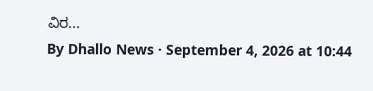ವಿರ...
By Dhallo News · September 4, 2026 at 10:44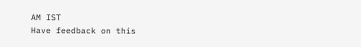AM IST
Have feedback on this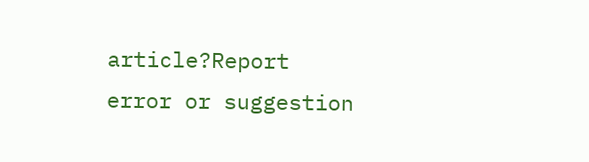article?Report error or suggestion